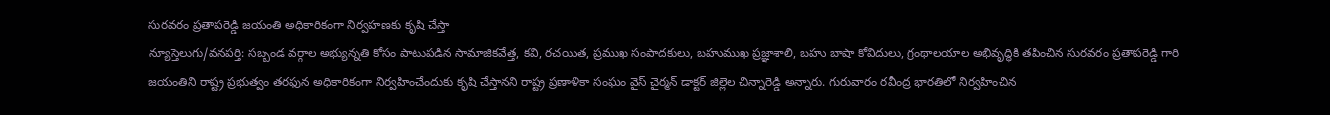సురవరం ప్రతాపరెడ్డి జయంతి అధికారికంగా నిర్వహణకు కృషి చేస్తా
న్యూస్తెలుగు/వనపర్తి: సబ్బండ వర్గాల అభ్యున్నతి కోసం పాటుపడిన సామాజికవేత్త, కవి, రచయిత, ప్రముఖ సంపాదకులు, బహుముఖ ప్రజ్ఞాశాలి, బహు బాషా కోవిదులు, గ్రంథాలయాల అభివృద్ధికి తపించిన సురవరం ప్రతాపరెడ్డి గారి జయంతిని రాష్ట్ర ప్రభుత్వం తరఫున అధికారికంగా నిర్వహించేందుకు కృషి చేస్తానని రాష్ట్ర ప్రణాళికా సంఘం వైస్ చైర్మన్ డాక్టర్ జిల్లెల చిన్నారెడ్డి అన్నారు. గురువారం రవీంద్ర భారతిలో నిర్వహించిన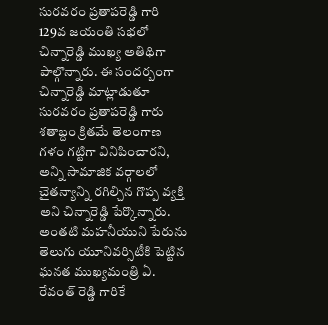సురవరం ప్రతాపరెడ్డి గారి 129వ జయంతి సభలో చిన్నారెడ్డి ముఖ్య అతిథిగా పాల్గొన్నారు. ఈ సందర్బంగా చిన్నారెడ్డి మాట్లాడుతూ సురవరం ప్రతాపరెడ్డి గారు శతాబ్దం క్రితమే తెలంగాణ గళం గట్టిగా వినిపించారని, అన్ని సామాజిక వర్గాలలో చైతన్యాన్ని రగిల్చిన గొప్ప వ్యక్తి అని చిన్నారెడ్డి పేర్కొన్నారు. అంతటి మహనీయుని పేరును తెలుగు యూనివర్సిటీకి పెట్టిన ఘనత ముఖ్యమంత్రి ఏ. రేవంత్ రెడ్డి గారికే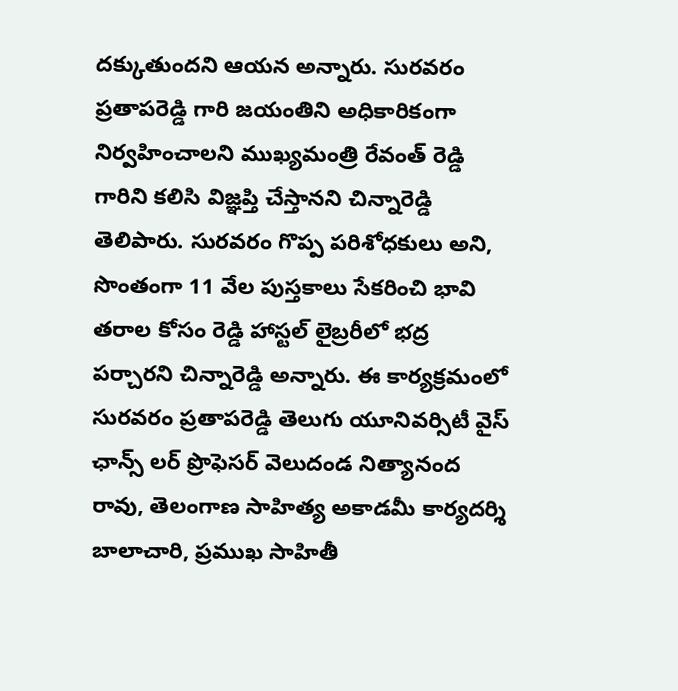దక్కుతుందని ఆయన అన్నారు. సురవరం ప్రతాపరెడ్డి గారి జయంతిని అధికారికంగా నిర్వహించాలని ముఖ్యమంత్రి రేవంత్ రెడ్డి గారిని కలిసి విజ్ఞప్తి చేస్తానని చిన్నారెడ్డి తెలిపారు. సురవరం గొప్ప పరిశోధకులు అని, సొంతంగా 11 వేల పుస్తకాలు సేకరించి భావి తరాల కోసం రెడ్డి హాస్టల్ లైబ్రరీలో భద్ర పర్చారని చిన్నారెడ్డి అన్నారు. ఈ కార్యక్రమంలో సురవరం ప్రతాపరెడ్డి తెలుగు యూనివర్సిటీ వైస్ ఛాన్స్ లర్ ప్రొఫెసర్ వెలుదండ నిత్యానంద రావు, తెలంగాణ సాహిత్య అకాడమీ కార్యదర్శి బాలాచారి, ప్రముఖ సాహితీ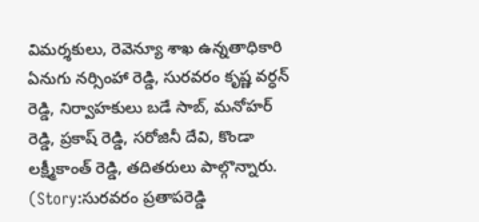విమర్శకులు, రెవెన్యూ శాఖ ఉన్నతాధికారి ఏనుగు నర్సింహా రెడ్డి, సురవరం కృష్ణ వర్ధన్ రెడ్డి, నిర్వాహకులు బడే సాబ్, మనోహర్ రెడ్డి, ప్రకాష్ రెడ్డి, సరోజినీ దేవి, కొండా లక్ష్మీకాంత్ రెడ్డి, తదితరులు పాల్గొన్నారు. (Story:సురవరం ప్రతాపరెడ్డి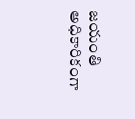జయంతి అధికారికంగా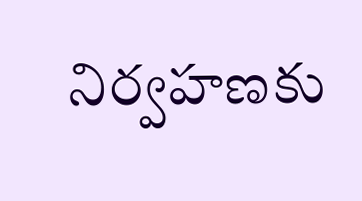నిర్వహణకు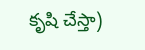కృషి చేస్తా)